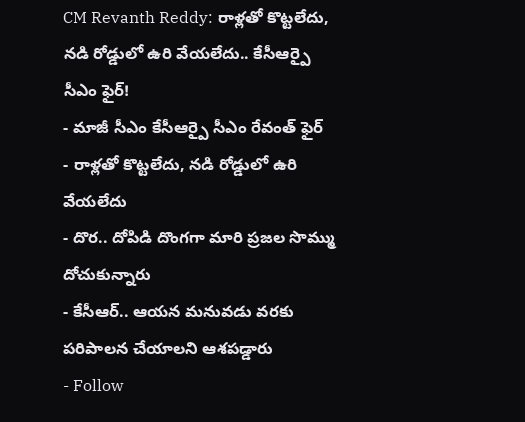CM Revanth Reddy: రాళ్లతో కొట్టలేదు, నడి రోడ్డులో ఉరి వేయలేదు.. కేసీఆర్పై సీఎం ఫైర్!
- మాజీ సీఎం కేసీఆర్పై సీఎం రేవంత్ ఫైర్
- రాళ్లతో కొట్టలేదు, నడి రోడ్డులో ఉరి వేయలేదు
- దొర.. దోపిడి దొంగగా మారి ప్రజల సొమ్ము దోచుకున్నారు
- కేసీఆర్.. ఆయన మనువడు వరకు పరిపాలన చేయాలని ఆశపడ్డారు
- Follow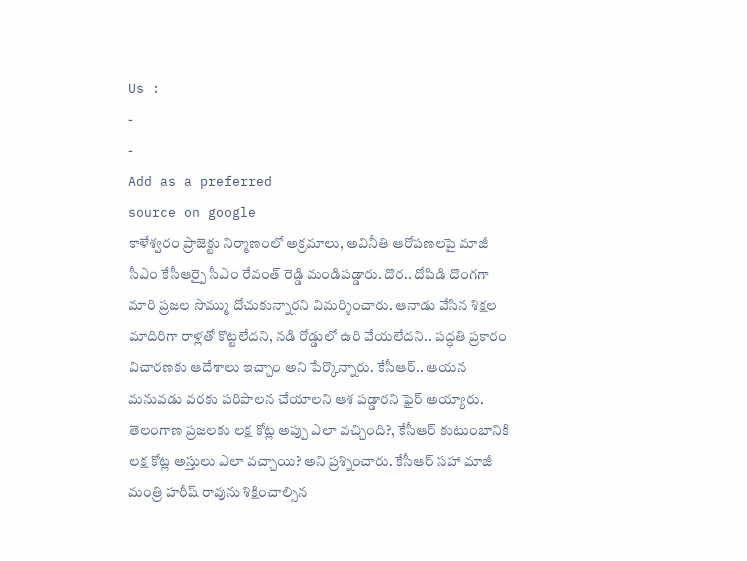Us :
-
-
Add as a preferred
source on google
కాళేశ్వరం ప్రాజెక్టు నిర్మాణంలో అక్రమాలు, అవినీతి ఆరోపణలపై మాజీ సీఎం కేసీఆర్పై సీఎం రేవంత్ రెడ్డి మండిపడ్డారు. దొర.. దోపిడి దొంగగా మారి ప్రజల సొమ్ము దోచుకున్నారని విమర్శించారు. ఆనాడు వేసిన శిక్షల మాదిరిగా రాళ్లతో కొట్టలేదని, నడి రోడ్డులో ఉరి వేయలేదని.. పద్ధతి ప్రకారం విచారణకు ఆదేశాలు ఇచ్చాం అని పేర్కొన్నారు. కేసీఆర్.. ఆయన మనువడు వరకు పరిపాలన చేయాలని ఆశ పడ్డారని ఫైర్ అయ్యారు. తెలంగాణ ప్రజలకు లక్ష కోట్ల అప్పు ఎలా వచ్చింది?, కేసీఆర్ కుటుంబానికి లక్ష కోట్ల అస్తులు ఎలా వచ్చాయి? అని ప్రశ్నించారు. కేసీఆర్ సహా మాజీ మంత్రి హరీష్ రావును శిక్షించాల్సిన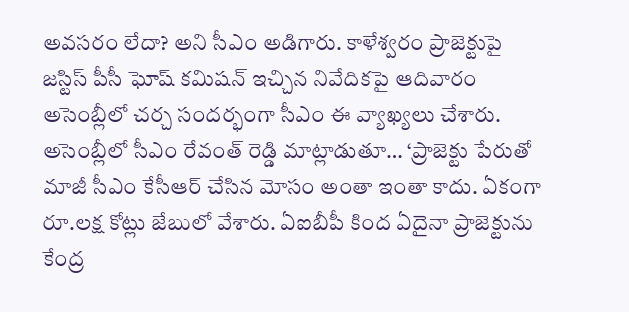అవసరం లేదా? అని సీఎం అడిగారు. కాళేశ్వరం ప్రాజెక్టుపై జస్టిస్ పీసీ ఘోష్ కమిషన్ ఇచ్చిన నివేదికపై ఆదివారం అసెంబ్లీలో చర్చ సందర్భంగా సీఎం ఈ వ్యాఖ్యలు చేశారు.
అసెంబ్లీలో సీఎం రేవంత్ రెడ్డి మాట్లాడుతూ… ‘ప్రాజెక్టు పేరుతో మాజీ సీఎం కేసీఆర్ చేసిన మోసం అంతా ఇంతా కాదు. ఏకంగా రూ.లక్ష కోట్లు జేబులో వేశారు. ఏఐబీపీ కింద ఏదైనా ప్రాజెక్టును కేంద్ర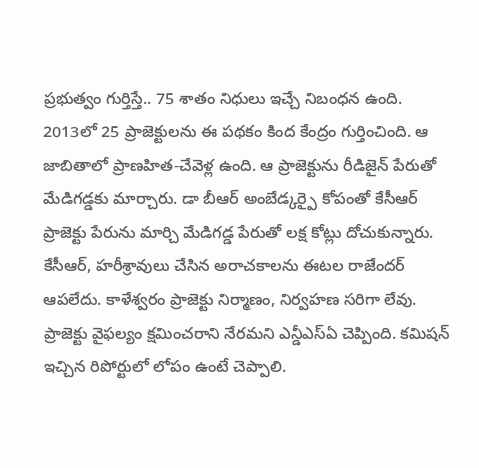ప్రభుత్వం గుర్తిస్తే.. 75 శాతం నిధులు ఇచ్చే నిబంధన ఉంది. 2013లో 25 ప్రాజెక్టులను ఈ పథకం కింద కేంద్రం గుర్తించింది. ఆ జాబితాలో ప్రాణహిత-చేవెళ్ల ఉంది. ఆ ప్రాజెక్టును రీడిజైన్ పేరుతో మేడిగడ్డకు మార్చారు. డా బీఆర్ అంబేడ్కర్పై కోపంతో కేసీఆర్ ప్రాజెక్టు పేరును మార్చి మేడిగడ్డ పేరుతో లక్ష కోట్లు దోచుకున్నారు. కేసీఆర్, హరీశ్రావులు చేసిన అరాచకాలను ఈటల రాజేందర్ ఆపలేదు. కాళేశ్వరం ప్రాజెక్టు నిర్మాణం, నిర్వహణ సరిగా లేవు. ప్రాజెక్టు వైఫల్యం క్షమించరాని నేరమని ఎన్డీఎస్ఏ చెప్పింది. కమిషన్ ఇచ్చిన రిపోర్టులో లోపం ఉంటే చెప్పాలి.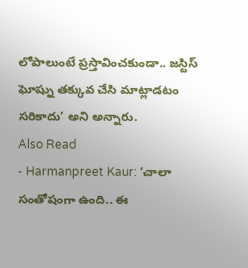లోపాలుంటే ప్రస్తావించకుండా.. జస్టిస్ ఘోష్ను తక్కువ చేసి మాట్లాడటం సరికాదు’ అని అన్నారు.
Also Read
- Harmanpreet Kaur: ‘చాలా సంతోషంగా ఉంది.. ఈ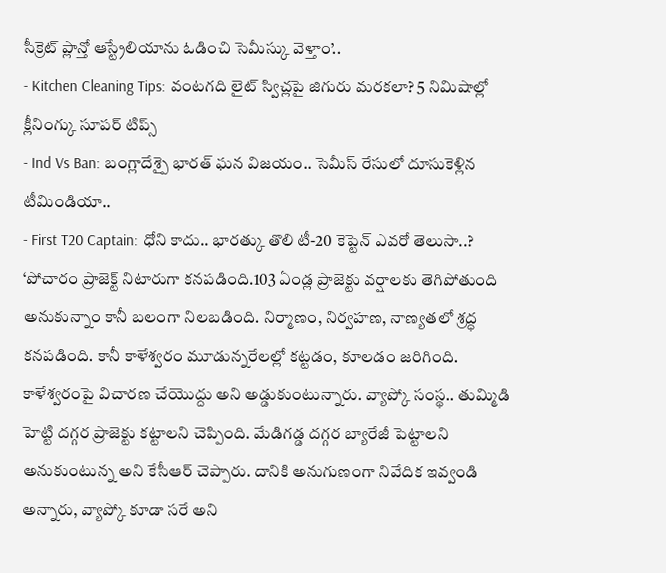సీక్రెట్ ప్లాన్తో ఆస్ట్రేలియాను ఓడించి సెమీస్కు వెళ్తాం’..
- Kitchen Cleaning Tips: వంటగది లైట్ స్విచ్లపై జిగురు మరకలా? 5 నిమిషాల్లో క్లీనింగ్కు సూపర్ టిప్స్
- Ind Vs Ban: బంగ్లాదేశ్పై భారత్ ఘన విజయం.. సెమీస్ రేసులో దూసుకెళ్లిన టీమిండియా..
- First T20 Captain: ధోని కాదు.. భారత్కు తొలి టీ-20 కెప్టెన్ ఎవరో తెలుసా..?
‘పోచారం ప్రాజెక్ట్ నిటారుగా కనపడింది.103 ఏండ్ల ప్రాజెక్టు వర్షాలకు తెగిపోతుంది అనుకున్నాం కానీ బలంగా నిలబడింది. నిర్మాణం, నిర్వహణ, నాణ్యతలో శ్రద్ధ కనపడింది. కానీ కాళేశ్వరం మూడున్నరేలల్లో కట్టడం, కూలడం జరిగింది. కాళేశ్వరంపై విచారణ చేయొద్దు అని అడ్డుకుంటున్నారు. వ్యాప్కో సంస్థ.. తుమ్మిడి హెట్టి దగ్గర ప్రాజెక్టు కట్టాలని చెప్పింది. మేడిగడ్డ దగ్గర బ్యారేజీ పెట్టాలని అనుకుంటున్న అని కేసీఆర్ చెప్పారు. దానికి అనుగుణంగా నివేదిక ఇవ్వండి అన్నారు, వ్యాప్కో కూడా సరే అని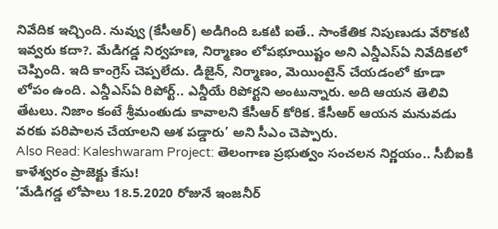నివేదిక ఇచ్చింది. నువ్వు (కేసీఆర్) అడిగింది ఒకటి ఐతే.. సాంకేతిక నిపుణుడు వేరొకటి ఇవ్వరు కదా?. మేడిగడ్డ నిర్వహణ, నిర్మాణం లోపభూయిష్టం అని ఎన్డీఎస్ఏ నివేదికలో చెప్పింది. ఇది కాంగ్రెస్ చెప్పలేదు. డిజైన్, నిర్మాణం, మెయింటైన్ చేయడంలో కూడా లోపం ఉంది. ఎన్డీఎస్ఏ రిపోర్ట్.. ఎన్డీయే రిపోర్టని అంటున్నారు. అది ఆయన తెలివి తేటలు. నిజాం కంటే శ్రీమంతుడు కావాలని కేసీఆర్ కోరిక. కేసీఆర్ ఆయన మనువడు వరకు పరిపాలన చేయాలని ఆశ పడ్డారు’ అని సీఎం చెప్పారు.
Also Read: Kaleshwaram Project: తెలంగాణ ప్రభుత్వం సంచలన నిర్ణయం.. సీబీఐకి కాళేశ్వరం ప్రాజెక్టు కేసు!
‘మేడిగడ్డ లోపాలు 18.5.2020 రోజునే ఇంజనీర్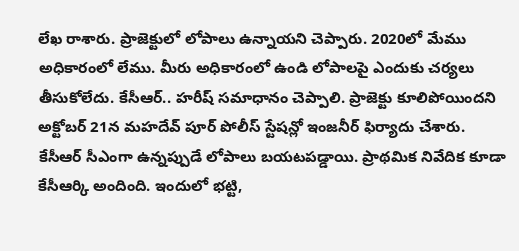లేఖ రాశారు. ప్రాజెక్టులో లోపాలు ఉన్నాయని చెప్పారు. 2020లో మేము అధికారంలో లేము. మీరు అధికారంలో ఉండి లోపాలపై ఎందుకు చర్యలు తీసుకోలేదు. కేసీఆర్.. హరీష్ సమాధానం చెప్పాలి. ప్రాజెక్టు కూలిపోయిందని అక్టోబర్ 21న మహదేవ్ పూర్ పోలీస్ స్టేషన్లో ఇంజనీర్ ఫిర్యాదు చేశారు. కేసీఆర్ సీఎంగా ఉన్నప్పుడే లోపాలు బయటపడ్డాయి. ప్రాథమిక నివేదిక కూడా కేసీఆర్కి అందింది. ఇందులో భట్టి,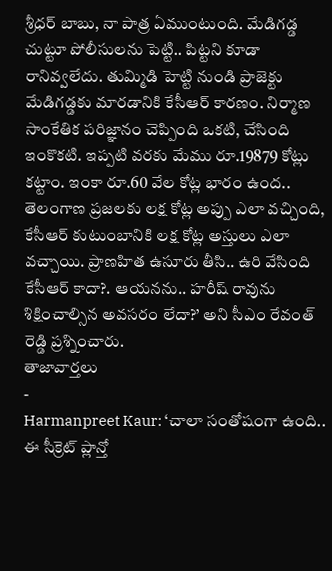శ్రీధర్ బాబు, నా పాత్ర ఏముంటుంది. మేడిగడ్డ చుట్టూ పోలీసులను పెట్టి.. పిట్టని కూడా రానివ్వలేదు. తుమ్మిడి హెట్టి నుండి ప్రాజెక్టు మేడిగడ్డకు మారడానికి కేసీఆర్ కారణం. నిర్మాణ సాంకేతిక పరిజ్ఞానం చెప్పింది ఒకటి, చేసింది ఇంకొకటి. ఇప్పటి వరకు మేము రూ.19879 కోట్లు కట్టాం. ఇంకా రూ.60 వేల కోట్ల భారం ఉంద.. తెలంగాణ ప్రజలకు లక్ష కోట్ల అప్పు ఎలా వచ్చింది, కేసీఆర్ కుటుంబానికి లక్ష కోట్ల అస్తులు ఎలా వచ్చాయి. ప్రాణహిత ఉసూరు తీసి.. ఉరి వేసింది కేసీఆర్ కాదా?. ఆయనను.. హరీష్ రావును శిక్షించాల్సిన అవసరం లేదా?’ అని సీఎం రేవంత్ రెడ్డి ప్రశ్నించారు.
తాజావార్తలు
-
Harmanpreet Kaur: ‘చాలా సంతోషంగా ఉంది.. ఈ సీక్రెట్ ప్లాన్తో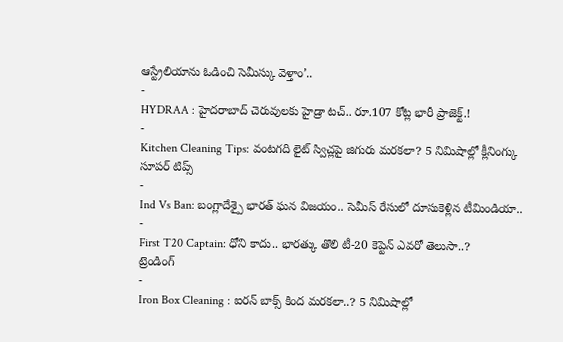ఆస్ట్రేలియాను ఓడించి సెమీస్కు వెళ్తాం’..
-
HYDRAA : హైదరాబాద్ చెరువులకు హైడ్రా టచ్.. రూ.107 కోట్ల భారీ ప్రాజెక్ట్.!
-
Kitchen Cleaning Tips: వంటగది లైట్ స్విచ్లపై జిగురు మరకలా? 5 నిమిషాల్లో క్లీనింగ్కు సూపర్ టిప్స్
-
Ind Vs Ban: బంగ్లాదేశ్పై భారత్ ఘన విజయం.. సెమీస్ రేసులో దూసుకెళ్లిన టీమిండియా..
-
First T20 Captain: ధోని కాదు.. భారత్కు తొలి టీ-20 కెప్టెన్ ఎవరో తెలుసా..?
ట్రెండింగ్
-
Iron Box Cleaning : ఐరన్ బాక్స్ కింద మరకలా..? 5 నిమిషాల్లో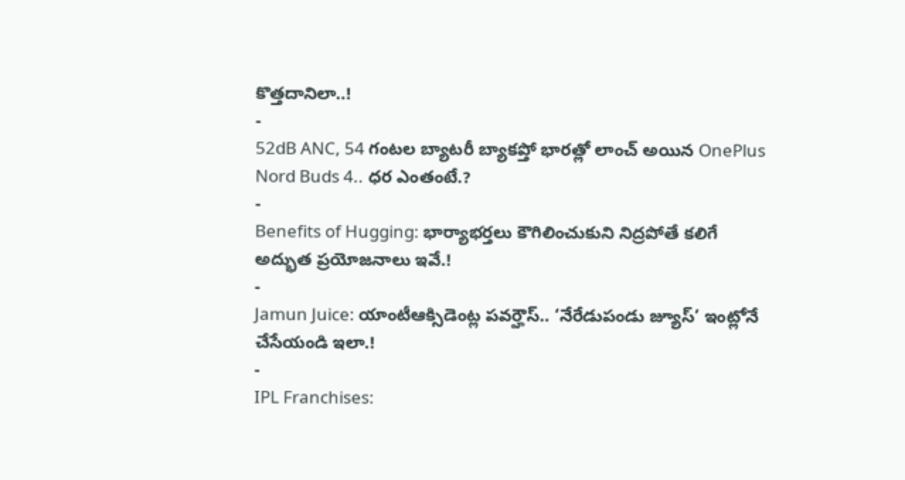కొత్తదానిలా..!
-
52dB ANC, 54 గంటల బ్యాటరీ బ్యాకప్తో భారత్లో లాంచ్ అయిన OnePlus Nord Buds 4.. ధర ఎంతంటే.?
-
Benefits of Hugging: భార్యాభర్తలు కౌగిలించుకుని నిద్రపోతే కలిగే అద్భుత ప్రయోజనాలు ఇవే.!
-
Jamun Juice: యాంటీఆక్సిడెంట్ల పవర్హౌస్.. ‘నేరేడుపండు జ్యూస్’ ఇంట్లోనే చేసేయండి ఇలా.!
-
IPL Franchises: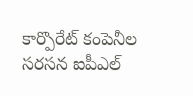కార్పొరేట్ కంపెనీల సరసన ఐపీఎల్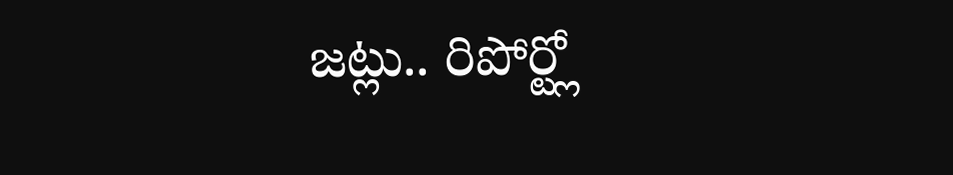జట్లు.. రిపోర్ట్లో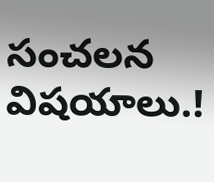సంచలన విషయాలు.!